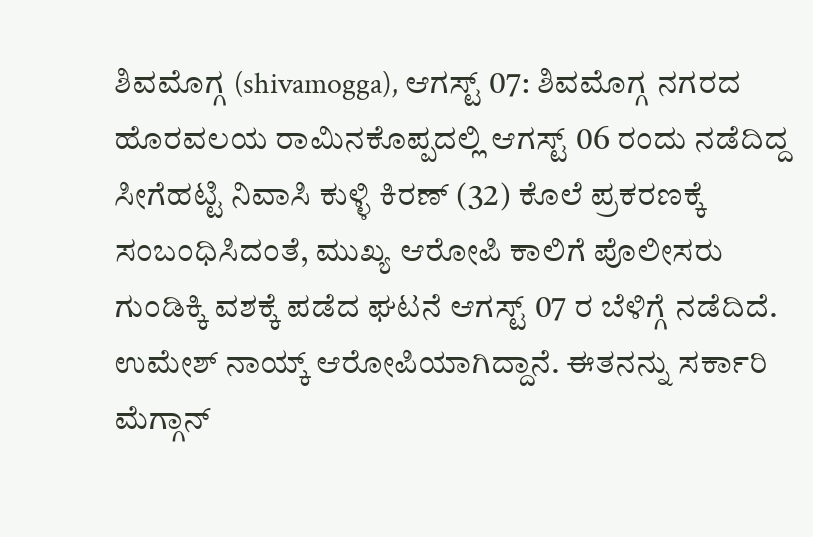ಶಿವಮೊಗ್ಗ (shivamogga), ಆಗಸ್ಟ್ 07: ಶಿವಮೊಗ್ಗ ನಗರದ ಹೊರವಲಯ ರಾಮಿನಕೊಪ್ಪದಲ್ಲಿ ಆಗಸ್ಟ್ 06 ರಂದು ನಡೆದಿದ್ದ ಸೀಗೆಹಟ್ಟಿ ನಿವಾಸಿ ಕುಳ್ಳಿ ಕಿರಣ್ (32) ಕೊಲೆ ಪ್ರಕರಣಕ್ಕೆ ಸಂಬಂಧಿಸಿದಂತೆ, ಮುಖ್ಯ ಆರೋಪಿ ಕಾಲಿಗೆ ಪೊಲೀಸರು ಗುಂಡಿಕ್ಕಿ ವಶಕ್ಕೆ ಪಡೆದ ಘಟನೆ ಆಗಸ್ಟ್ 07 ರ ಬೆಳಿಗ್ಗೆ ನಡೆದಿದೆ.
ಉಮೇಶ್ ನಾಯ್ಕ್ ಆರೋಪಿಯಾಗಿದ್ದಾನೆ. ಈತನನ್ನು ಸರ್ಕಾರಿ ಮೆಗ್ಗಾನ್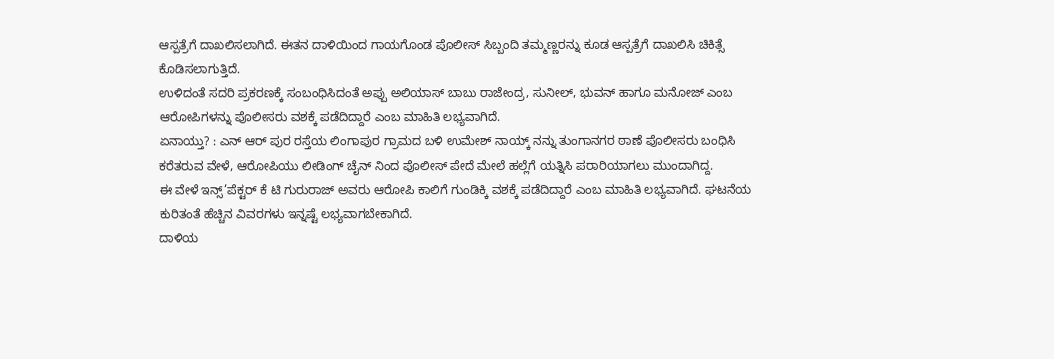ಆಸ್ಪತ್ರೆಗೆ ದಾಖಲಿಸಲಾಗಿದೆ. ಈತನ ದಾಳಿಯಿಂದ ಗಾಯಗೊಂಡ ಪೊಲೀಸ್ ಸಿಬ್ಬಂದಿ ತಮ್ಮಣ್ಣರನ್ನು ಕೂಡ ಆಸ್ಪತ್ರೆಗೆ ದಾಖಲಿಸಿ ಚಿಕಿತ್ಸೆ ಕೊಡಿಸಲಾಗುತ್ತಿದೆ.
ಉಳಿದಂತೆ ಸದರಿ ಪ್ರಕರಣಕ್ಕೆ ಸಂಬಂಧಿಸಿದಂತೆ ಅಪ್ಪು ಅಲಿಯಾಸ್ ಬಾಬು ರಾಜೇಂದ್ರ, ಸುನೀಲ್, ಭುವನ್ ಹಾಗೂ ಮನೋಜ್ ಎಂಬ ಆರೋಪಿಗಳನ್ನು ಪೊಲೀಸರು ವಶಕ್ಕೆ ಪಡೆದಿದ್ದಾರೆ ಎಂಬ ಮಾಹಿತಿ ಲಭ್ಯವಾಗಿದೆ.
ಏನಾಯ್ತು? : ಎನ್ ಆರ್ ಪುರ ರಸ್ತೆಯ ಲಿಂಗಾಪುರ ಗ್ರಾಮದ ಬಳಿ ಉಮೇಶ್ ನಾಯ್ಕ್ ನನ್ನು ತುಂಗಾನಗರ ಠಾಣೆ ಪೊಲೀಸರು ಬಂಧಿಸಿ ಕರೆತರುವ ವೇಳೆ, ಆರೋಪಿಯು ಲೀಡಿಂಗ್ ಚೈನ್ ನಿಂದ ಪೊಲೀಸ್ ಪೇದೆ ಮೇಲೆ ಹಲ್ಲೆಗೆ ಯತ್ನಿಸಿ ಪರಾರಿಯಾಗಲು ಮುಂದಾಗಿದ್ದ.
ಈ ವೇಳೆ ಇನ್ಸ್’ಪೆಕ್ಟರ್ ಕೆ ಟಿ ಗುರುರಾಜ್ ಅವರು ಆರೋಪಿ ಕಾಲಿಗೆ ಗುಂಡಿಕ್ಕಿ ವಶಕ್ಕೆ ಪಡೆದಿದ್ದಾರೆ ಎಂಬ ಮಾಹಿತಿ ಲಭ್ಯವಾಗಿದೆ. ಘಟನೆಯ ಕುರಿತಂತೆ ಹೆಚ್ಚಿನ ವಿವರಗಳು ಇನ್ನಷ್ಟೆ ಲಭ್ಯವಾಗಬೇಕಾಗಿದೆ.
ದಾಳಿಯ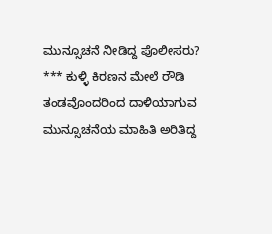ಮುನ್ಸೂಚನೆ ನೀಡಿದ್ದ ಪೊಲೀಸರು?
*** ಕುಳ್ಳಿ ಕಿರಣನ ಮೇಲೆ ರೌಡಿ ತಂಡವೊಂದರಿಂದ ದಾಳಿಯಾಗುವ ಮುನ್ಸೂಚನೆಯ ಮಾಹಿತಿ ಅರಿತಿದ್ದ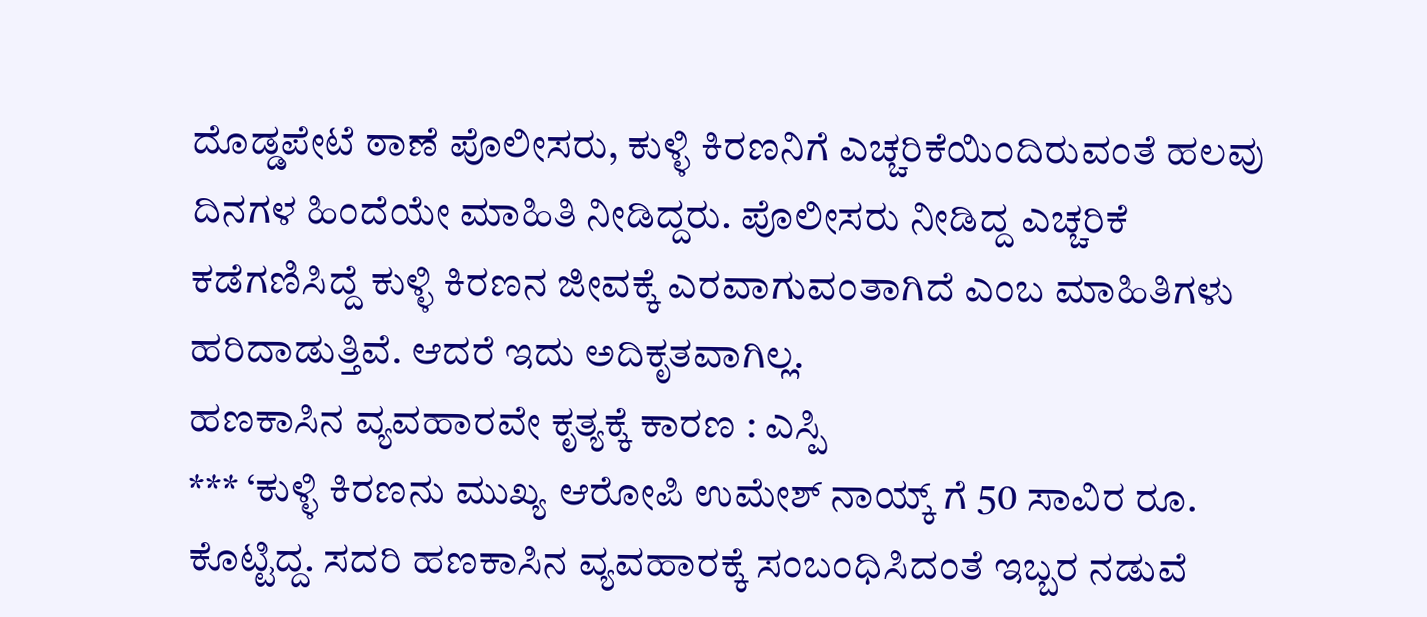ದೊಡ್ಡಪೇಟೆ ಠಾಣೆ ಪೊಲೀಸರು, ಕುಳ್ಳಿ ಕಿರಣನಿಗೆ ಎಚ್ಚರಿಕೆಯಿಂದಿರುವಂತೆ ಹಲವು ದಿನಗಳ ಹಿಂದೆಯೇ ಮಾಹಿತಿ ನೀಡಿದ್ದರು. ಪೊಲೀಸರು ನೀಡಿದ್ದ ಎಚ್ಚರಿಕೆ ಕಡೆಗಣಿಸಿದ್ದೆ ಕುಳ್ಳಿ ಕಿರಣನ ಜೀವಕ್ಕೆ ಎರವಾಗುವಂತಾಗಿದೆ ಎಂಬ ಮಾಹಿತಿಗಳು ಹರಿದಾಡುತ್ತಿವೆ. ಆದರೆ ಇದು ಅದಿಕೃತವಾಗಿಲ್ಲ.
ಹಣಕಾಸಿನ ವ್ಯವಹಾರವೇ ಕೃತ್ಯಕ್ಕೆ ಕಾರಣ : ಎಸ್ಪಿ
*** ‘ಕುಳ್ಳಿ ಕಿರಣನು ಮುಖ್ಯ ಆರೋಪಿ ಉಮೇಶ್ ನಾಯ್ಕ್ ಗೆ 50 ಸಾವಿರ ರೂ. ಕೊಟ್ಟಿದ್ದ. ಸದರಿ ಹಣಕಾಸಿನ ವ್ಯವಹಾರಕ್ಕೆ ಸಂಬಂಧಿಸಿದಂತೆ ಇಬ್ಬರ ನಡುವೆ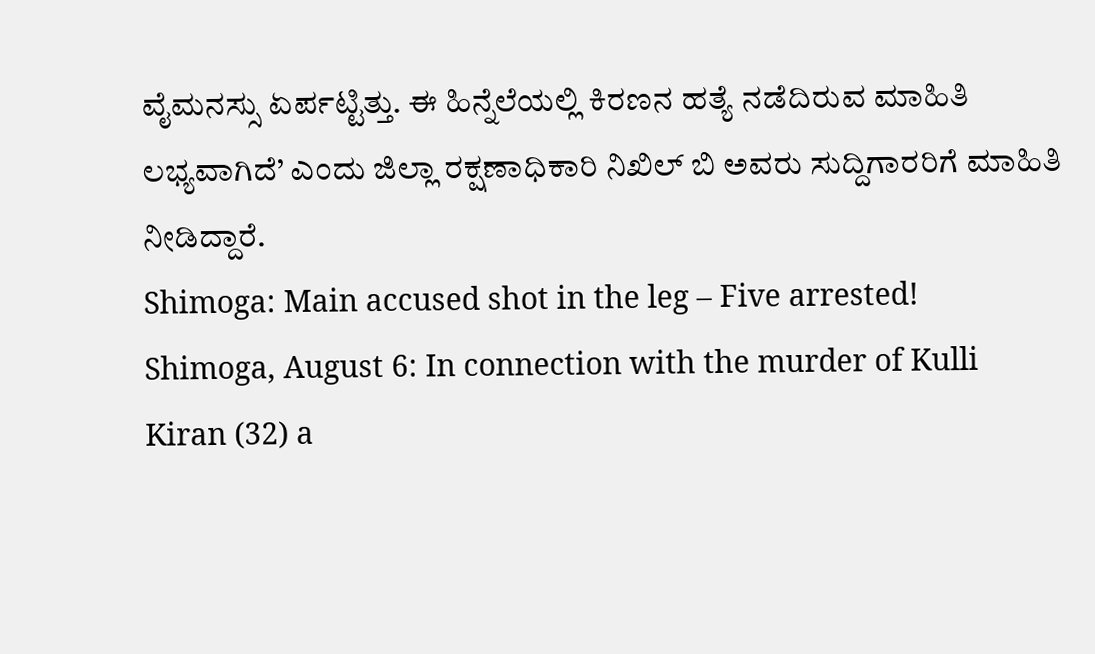ವೈಮನಸ್ಸು ಏರ್ಪಟ್ಟಿತ್ತು. ಈ ಹಿನ್ನೆಲೆಯಲ್ಲಿ ಕಿರಣನ ಹತ್ಯೆ ನಡೆದಿರುವ ಮಾಹಿತಿ ಲಭ್ಯವಾಗಿದೆ’ ಎಂದು ಜಿಲ್ಲಾ ರಕ್ಷಣಾಧಿಕಾರಿ ನಿಖಿಲ್ ಬಿ ಅವರು ಸುದ್ದಿಗಾರರಿಗೆ ಮಾಹಿತಿ ನೀಡಿದ್ದಾರೆ.
Shimoga: Main accused shot in the leg – Five arrested!
Shimoga, August 6: In connection with the murder of Kulli Kiran (32) a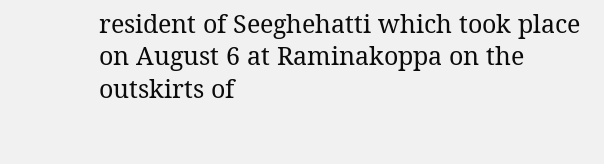resident of Seeghehatti which took place on August 6 at Raminakoppa on the outskirts of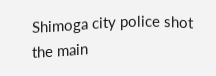Shimoga city police shot the main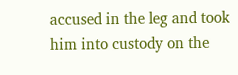accused in the leg and took him into custody on the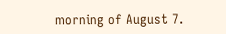morning of August 7.